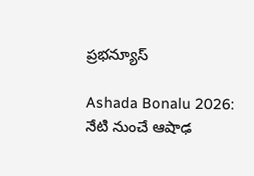ప్రభన్యూస్

Ashada Bonalu 2026: నేటి నుంచే ఆషాఢ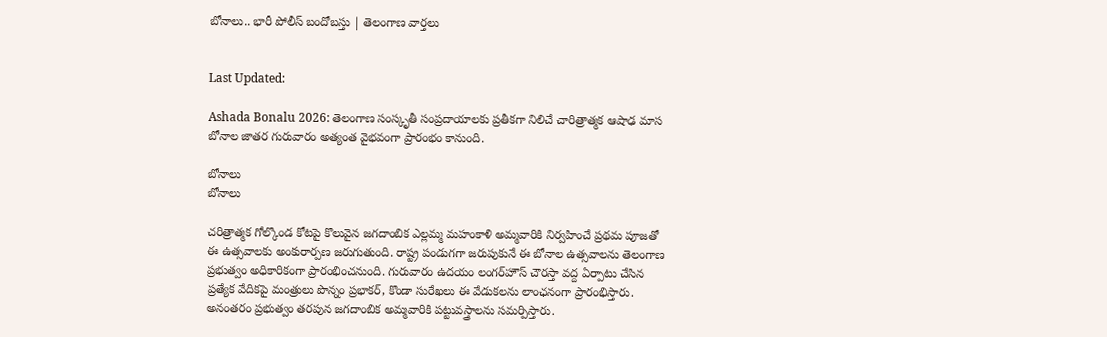బోనాలు.. భారీ పోలీస్ బందోబస్తు | తెలంగాణ వార్తలు


Last Updated:

Ashada Bonalu 2026: తెలంగాణ సంస్కృతీ సంప్రదాయాలకు ప్రతీకగా నిలిచే చారిత్రాత్మక ఆషాఢ మాస బోనాల జాతర గురువారం అత్యంత వైభవంగా ప్రారంభం కానుంది.

బోనాలు
బోనాలు

చరిత్రాత్మక గోల్కొండ కోటపై కొలువైన జగదాంబిక ఎల్లమ్మ మహంకాళి అమ్మవారికి నిర్వహించే ప్రథమ పూజతో ఈ ఉత్సవాలకు అంకురార్పణ జరుగుతుంది. రాష్ట్ర పండుగగా జరుపుకునే ఈ బోనాల ఉత్సవాలను తెలంగాణ ప్రభుత్వం అధికారికంగా ప్రారంభించనుంది. గురువారం ఉదయం లంగర్‌హౌస్‌ చౌరస్తా వద్ద ఏర్పాటు చేసిన ప్రత్యేక వేదికపై మంత్రులు పొన్నం ప్రభాకర్, కొండా సురేఖలు ఈ వేడుకలను లాంఛనంగా ప్రారంభిస్తారు. అనంతరం ప్రభుత్వం తరపున జగదాంబిక అమ్మవారికి పట్టువస్త్రాలను సమర్పిస్తారు.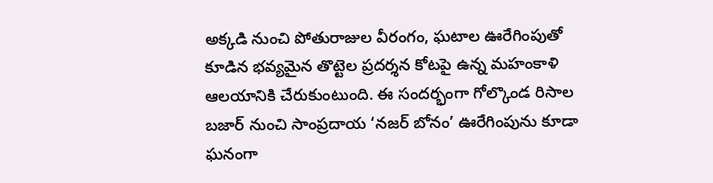అక్కడి నుంచి పోతురాజుల వీరంగం, ఘటాల ఊరేగింపుతో కూడిన భవ్యమైన తొట్టెల ప్రదర్శన కోటపై ఉన్న మహంకాళి ఆలయానికి చేరుకుంటుంది. ఈ సందర్భంగా గోల్కొండ రిసాల బజార్ నుంచి సాంప్రదాయ ‘నజర్ బోనం’ ఊరేగింపును కూడా ఘనంగా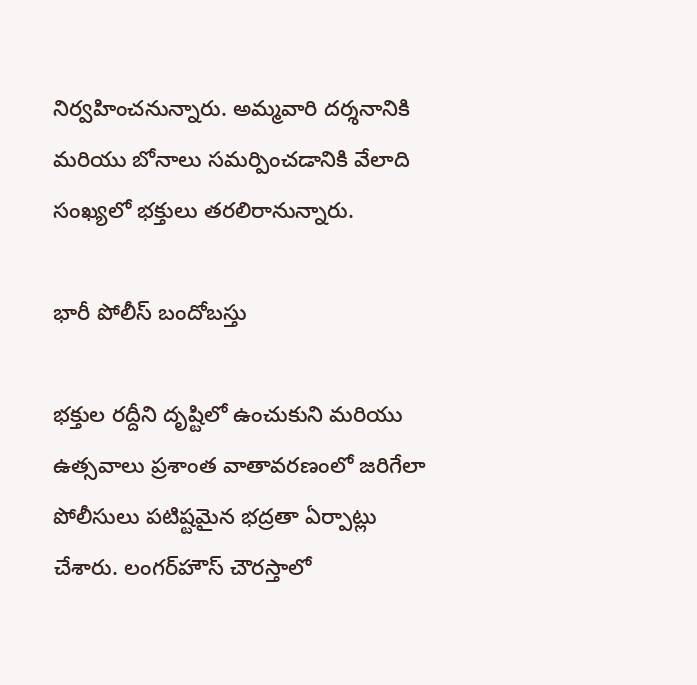నిర్వహించనున్నారు. అమ్మవారి దర్శనానికి మరియు బోనాలు సమర్పించడానికి వేలాది సంఖ్యలో భక్తులు తరలిరానున్నారు.

భారీ పోలీస్ బందోబస్తు

భక్తుల రద్దీని దృష్టిలో ఉంచుకుని మరియు ఉత్సవాలు ప్రశాంత వాతావరణంలో జరిగేలా పోలీసులు పటిష్టమైన భద్రతా ఏర్పాట్లు చేశారు. లంగర్‌హౌస్ చౌరస్తాలో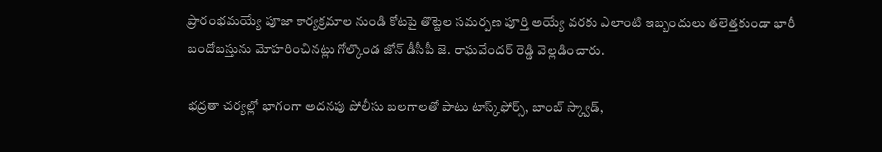ప్రారంభమయ్యే పూజా కార్యక్రమాల నుండి కోటపై తొట్టెల సమర్పణ పూర్తి అయ్యే వరకు ఎలాంటి ఇబ్బందులు తలెత్తకుండా భారీ బందోబస్తును మోహరించినట్లు గోల్కొండ జోన్ డీసీపీ జె. రాఘవేందర్ రెడ్డి వెల్లడించారు.

భద్రతా చర్యల్లో భాగంగా అదనపు పోలీసు బలగాలతో పాటు టాస్క్‌ఫోర్స్, బాంబ్ స్క్వాడ్,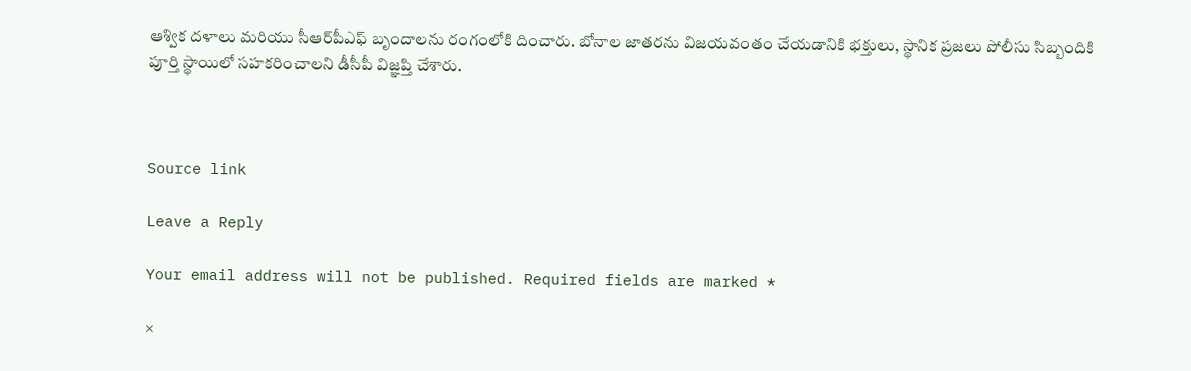ఆశ్విక దళాలు మరియు సీఆర్‌పీఎఫ్ బృందాలను రంగంలోకి దించారు. బోనాల జాతరను విజయవంతం చేయడానికి భక్తులు, స్థానిక ప్రజలు పోలీసు సిబ్బందికి పూర్తి స్థాయిలో సహకరించాలని డీసీపీ విజ్ఞప్తి చేశారు.



Source link

Leave a Reply

Your email address will not be published. Required fields are marked *

×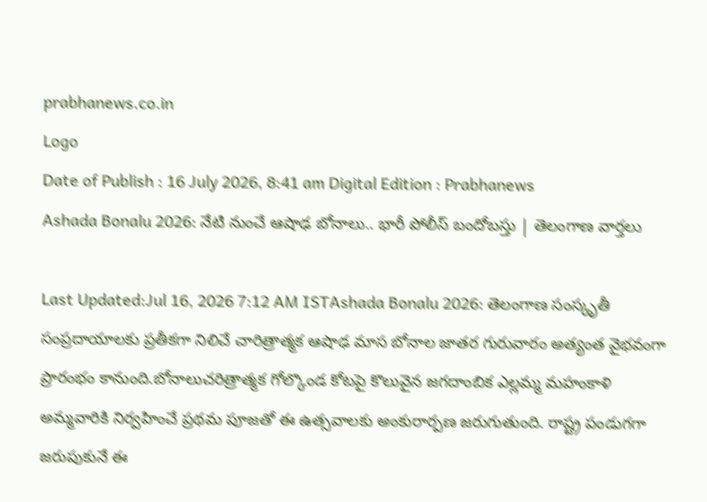prabhanews.co.in
Logo
Date of Publish : 16 July 2026, 8:41 am Digital Edition : Prabhanews
Ashada Bonalu 2026: నేటి నుంచే ఆషాఢ బోనాలు.. భారీ పోలీస్ బందోబస్తు | తెలంగాణ వార్తలు

Last Updated:Jul 16, 2026 7:12 AM ISTAshada Bonalu 2026: తెలంగాణ సంస్కృతీ సంప్రదాయాలకు ప్రతీకగా నిలిచే చారిత్రాత్మక ఆషాఢ మాస బోనాల జాతర గురువారం అత్యంత వైభవంగా ప్రారంభం కానుంది.బోనాలుచరిత్రాత్మక గోల్కొండ కోటపై కొలువైన జగదాంబిక ఎల్లమ్మ మహంకాళి అమ్మవారికి నిర్వహించే ప్రథమ పూజతో ఈ ఉత్సవాలకు అంకురార్పణ జరుగుతుంది. రాష్ట్ర పండుగగా జరుపుకునే ఈ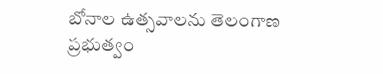బోనాల ఉత్సవాలను తెలంగాణ ప్రభుత్వం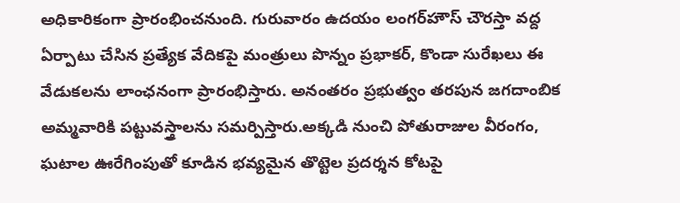అధికారికంగా ప్రారంభించనుంది. గురువారం ఉదయం లంగర్‌హౌస్‌ చౌరస్తా వద్ద ఏర్పాటు చేసిన ప్రత్యేక వేదికపై మంత్రులు పొన్నం ప్రభాకర్, కొండా సురేఖలు ఈ వేడుకలను లాంఛనంగా ప్రారంభిస్తారు. అనంతరం ప్రభుత్వం తరపున జగదాంబిక అమ్మవారికి పట్టువస్త్రాలను సమర్పిస్తారు.అక్కడి నుంచి పోతురాజుల వీరంగం, ఘటాల ఊరేగింపుతో కూడిన భవ్యమైన తొట్టెల ప్రదర్శన కోటపై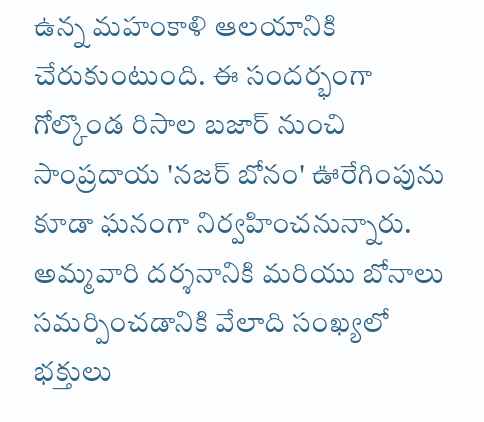ఉన్న మహంకాళి ఆలయానికి చేరుకుంటుంది. ఈ సందర్భంగా గోల్కొండ రిసాల బజార్ నుంచి సాంప్రదాయ 'నజర్ బోనం' ఊరేగింపును కూడా ఘనంగా నిర్వహించనున్నారు. అమ్మవారి దర్శనానికి మరియు బోనాలు సమర్పించడానికి వేలాది సంఖ్యలో భక్తులు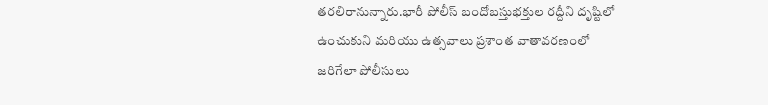తరలిరానున్నారు.భారీ పోలీస్ బందోబస్తుభక్తుల రద్దీని దృష్టిలో ఉంచుకుని మరియు ఉత్సవాలు ప్రశాంత వాతావరణంలో జరిగేలా పోలీసులు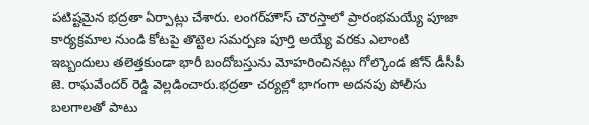పటిష్టమైన భద్రతా ఏర్పాట్లు చేశారు. లంగర్‌హౌస్ చౌరస్తాలో ప్రారంభమయ్యే పూజా కార్యక్రమాల నుండి కోటపై తొట్టెల సమర్పణ పూర్తి అయ్యే వరకు ఎలాంటి ఇబ్బందులు తలెత్తకుండా భారీ బందోబస్తును మోహరించినట్లు గోల్కొండ జోన్ డీసీపీ జె. రాఘవేందర్ రెడ్డి వెల్లడించారు.భద్రతా చర్యల్లో భాగంగా అదనపు పోలీసు బలగాలతో పాటు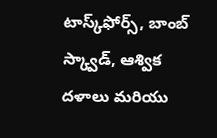టాస్క్‌ఫోర్స్, బాంబ్ స్క్వాడ్, ఆశ్విక దళాలు మరియు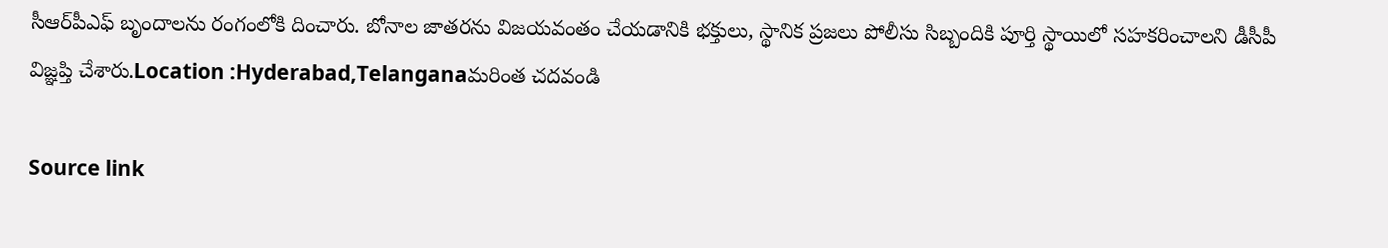సీఆర్‌పీఎఫ్ బృందాలను రంగంలోకి దించారు. బోనాల జాతరను విజయవంతం చేయడానికి భక్తులు, స్థానిక ప్రజలు పోలీసు సిబ్బందికి పూర్తి స్థాయిలో సహకరించాలని డీసీపీ విజ్ఞప్తి చేశారు.Location :Hyderabad,Telanganaమరింత చదవండి

Source link